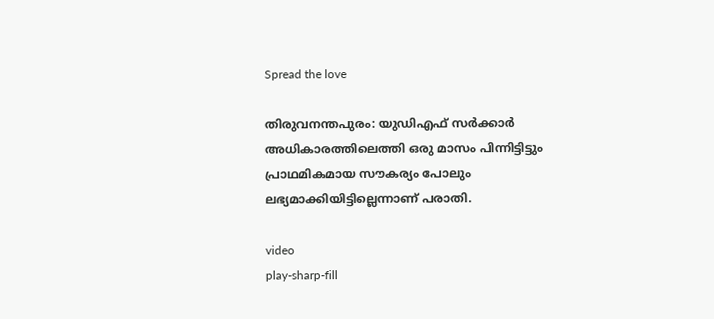Spread the love

തിരുവനന്തപുരം: യുഡിഎഫ് സർക്കാർ അധികാരത്തിലെത്തി ഒരു മാസം പിന്നിട്ടിട്ടും പ്രാഥമികമായ സൗകര്യം പോലും ലഭ്യമാക്കിയിട്ടില്ലെന്നാണ് പരാതി.

video
play-sharp-fill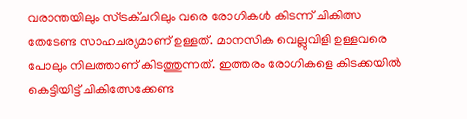വരാന്തയിലും സ്ട്രക്ചറിലും വരെ രോഗികള്‍ കിടന്ന് ചികിത്സ തേടേണ്ട സാഹചര്യമാണ് ഉള്ളത്. മാനസിക വെല്ലുവിളി ഉള്ളവരെ പോലും നിലത്താണ് കിടത്തുന്നത്. ഇത്തരം രോഗികളെ കിടക്കയില്‍ കെട്ടിയിട്ട് ചികിത്സേക്കേണ്ട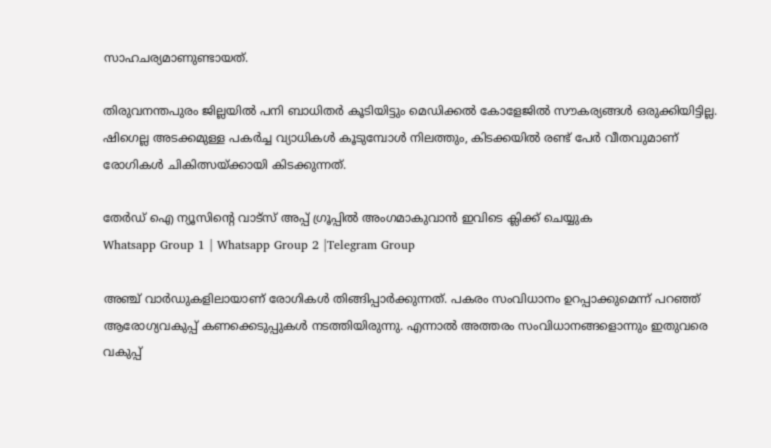സാഹചര്യമാണുണ്ടായത്.

തിരുവനന്തപുരം ജില്ലയില്‍ പനി ബാധിതര്‍ കൂടിയിട്ടും മെഡിക്കല്‍ കോളേജില്‍ സൗകര്യങ്ങള്‍ ഒരുക്കിയിട്ടില്ല. ഷിഗെല്ല അടക്കമുള്ള പകര്‍ച്ച വ്യാധികള്‍ കൂടുമ്പോള്‍ നിലത്തും, കിടക്കയില്‍ രണ്ട് പേര്‍ വീതവുമാണ് രോഗികള്‍ ചികിത്സയ്ക്കായി കിടക്കുന്നത്.

തേർഡ് ഐ ന്യൂസിന്റെ വാട്സ് അപ്പ് ഗ്രൂപ്പിൽ അംഗമാകുവാൻ ഇവിടെ ക്ലിക്ക് ചെയ്യുക
Whatsapp Group 1 | Whatsapp Group 2 |Telegram Group

അഞ്ച് വാര്‍ഡുകളിലായാണ് രോഗികള്‍ തിങ്ങിപ്പാര്‍ക്കുന്നത്. പകരം സംവിധാനം ഉറപ്പാക്കുമെന്ന് പറഞ്ഞ് ആരോഗ്യവകുപ്പ് കണക്കെടുപ്പുകള്‍ നടത്തിയിരുന്നു. എന്നാല്‍ അത്തരം സംവിധാനങ്ങളൊന്നും ഇതുവരെ വകുപ്പ്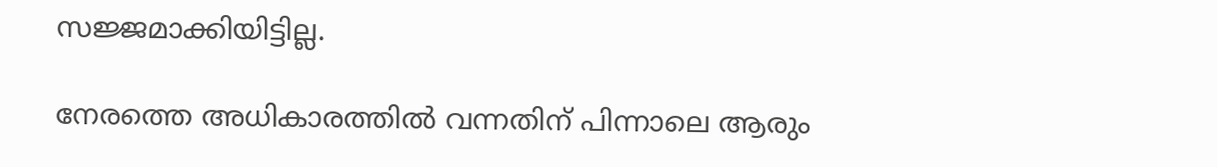സജ്ജമാക്കിയിട്ടില്ല.

നേരത്തെ അധികാരത്തില്‍ വന്നതിന് പിന്നാലെ ആരും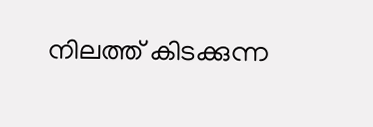നിലത്ത് കിടക്കുന്ന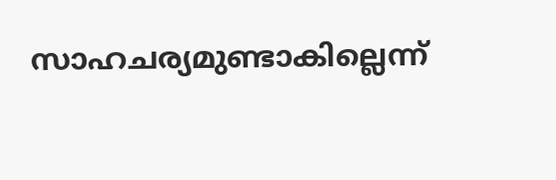സാഹചര്യമുണ്ടാകില്ലെന്ന്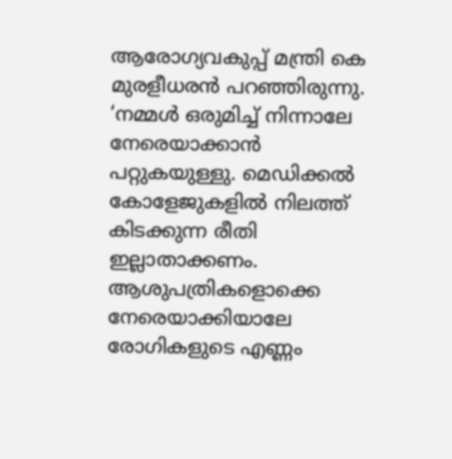ആരോഗ്യവകുപ്പ് മന്ത്രി കെ മുരളീധരന്‍ പറഞ്ഞിരുന്നു.  ‘നമ്മള്‍ ഒരുമിച്ച്‌ നിന്നാലേ നേരെയാക്കാന്‍ പറ്റുകയുള്ളു. മെഡിക്കല്‍ കോളേജുകളില്‍ നിലത്ത് കിടക്കുന്ന രീതി ഇല്ലാതാക്കണം. ആശുപത്രികളൊക്കെ നേരെയാക്കിയാലേ രോഗികളുടെ എണ്ണം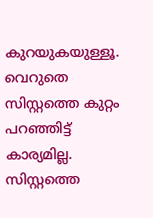കുറയുകയുള്ളൂ. വെറുതെ സിസ്റ്റത്തെ കുറ്റം പറഞ്ഞിട്ട് കാര്യമില്ല. സിസ്റ്റത്തെ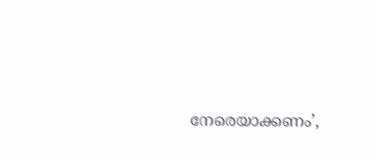നേരെയാക്കണം’,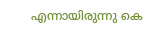എന്നായിരുന്നു കെ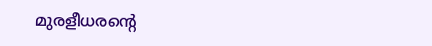മുരളീധരന്റെ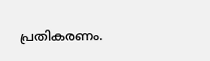പ്രതികരണം.